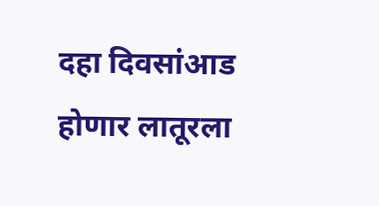दहा दिवसांआड होणार लातूरला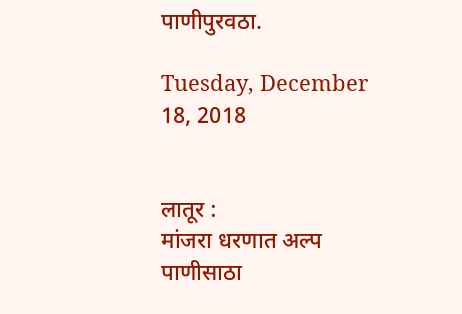पाणीपुरवठा.

Tuesday, December 18, 2018


लातूर :
मांजरा धरणात अल्प पाणीसाठा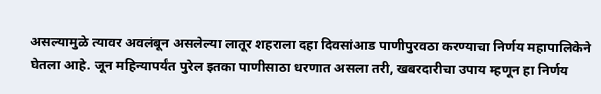असल्यामुळे त्यावर अवलंबून असलेल्या लातूर शहराला दहा दिवसांआड पाणीपुरवठा करण्याचा निर्णय महापालिकेने घेतला आहे. जून महिन्यापर्यंत पुरेल इतका पाणीसाठा धरणात असला तरी, खबरदारीचा उपाय म्हणून हा निर्णय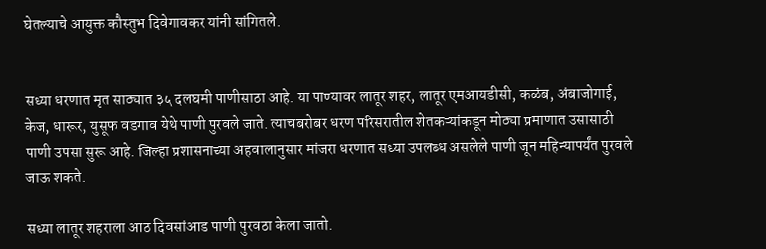घेतल्याचे आयुक्त कौस्तुभ दिवेगावकर यांनी सांगितले.


सध्या धरणात मृत साठ्यात ३५ दलघमी पाणीसाठा आहे. या पाण्यावर लातूर शहर, लातूर एमआयडीसी, कळंब, अंबाजोगाई, केज, धारूर, युसूफ वडगाव येथे पाणी पुरवले जाते. त्याचबरोबर धरण परिसरातील शेतकऱ्यांकडून मोठ्या प्रमाणात उसासाठी पाणी उपसा सुरू आहे. जिल्हा प्रशासनाच्या अहवालानुसार मांजरा धरणात सध्या उपलब्ध असलेले पाणी जून महिन्यापर्यंत पुरवले जाऊ शकते.

सध्या लातूर शहराला आठ दिवसांआड पाणी पुरवठा केला जातो.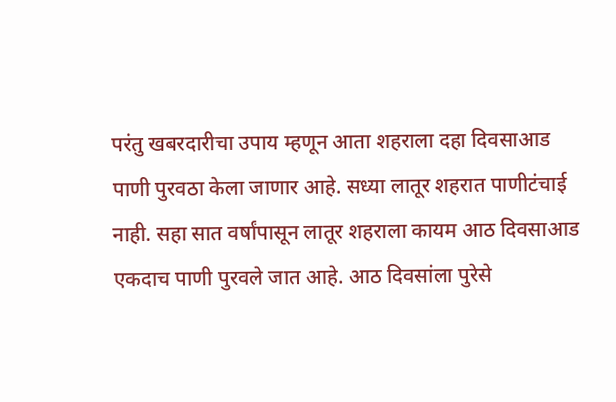परंतु खबरदारीचा उपाय म्हणून आता शहराला दहा दिवसाआड पाणी पुरवठा केला जाणार आहे. सध्या लातूर शहरात पाणीटंचाई नाही. सहा सात वर्षांपासून लातूर शहराला कायम आठ दिवसाआड एकदाच पाणी पुरवले जात आहे. आठ दिवसांला पुरेसे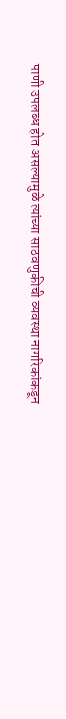पाणी उपलब्ध होत असल्यामुळे त्यांच्या साठवणुकीची व्यवस्था नागरिकांकडून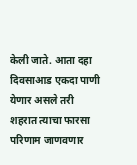केली जाते. आता दहा दिवसाआड एकदा पाणी येणार असले तरी शहरात त्याचा फारसा परिणाम जाणवणार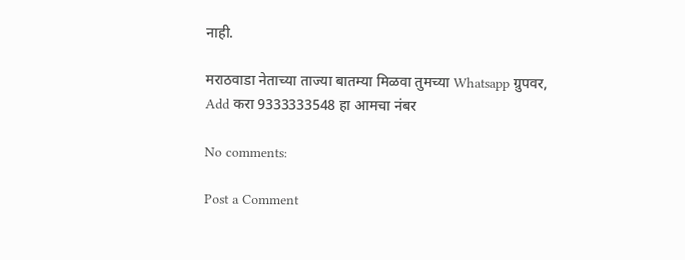नाही.

मराठवाडा नेताच्या ताज्या बातम्या मिळवा तुमच्या Whatsapp ग्रुपवर,
Add करा 9333333548 हा आमचा नंबर

No comments:

Post a Comment